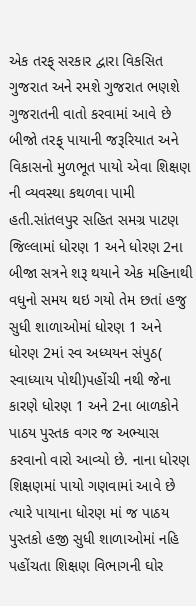એક તરફ્ સરકાર દ્વારા વિકસિત ગુજરાત અને રમશે ગુજરાત ભણશે ગુજરાતની વાતો કરવામાં આવે છે બીજો તરફ્ પાયાની જરૂરિયાત અને વિકાસનો મુળભૂત પાયો એવા શિક્ષણ ની વ્યવસ્થા કથળવા પામી હતી.સાંતલપુર સહિત સમગ્ર પાટણ જિલ્લામાં ધોરણ 1 અને ધોરણ 2ના બીજા સત્રને શરૂ થયાને એક મહિનાથી વધુનો સમય થઇ ગયો તેમ છતાં હજુ સુધી શાળાઓમાં ધોરણ 1 અને ધોરણ 2માં સ્વ અધ્યયન સંપુઠ( સ્વાધ્યાય પોથી)પહોંચી નથી જેના કારણે ધોરણ 1 અને 2ના બાળકોને પાઠય પુસ્તક વગર જ અભ્યાસ કરવાનો વારો આવ્યો છે. નાના ધોરણ શિક્ષણમાં પાયો ગણવામાં આવે છે ત્યારે પાયાના ધોરણ માં જ પાઠય પુસ્તકો હજી સુધી શાળાઓમાં નહિ પહોંચતા શિક્ષણ વિભાગની ઘોર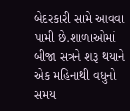બેદરકારી સામે આવવા પામી છે.શાળાઓમાં બીજા સત્રને શરૂ થયાને એક મહિનાથી વધુનો સમય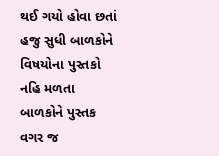થઈ ગયો હોવા છતાં હજુ સુધી બાળકોને વિષયોના પુસ્તકો નહિ મળતા બાળકોને પુસ્તક વગર જ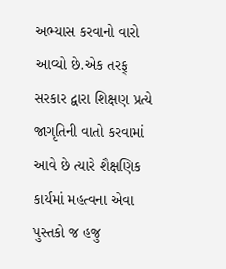અભ્યાસ કરવાનો વારો આવ્યો છે.એક તરફ્ સરકાર દ્વારા શિક્ષણ પ્રત્યે જાગૃતિની વાતો કરવામાં આવે છે ત્યારે શૈક્ષણિક કાર્યમાં મહત્વના એવા પુસ્તકો જ હજુ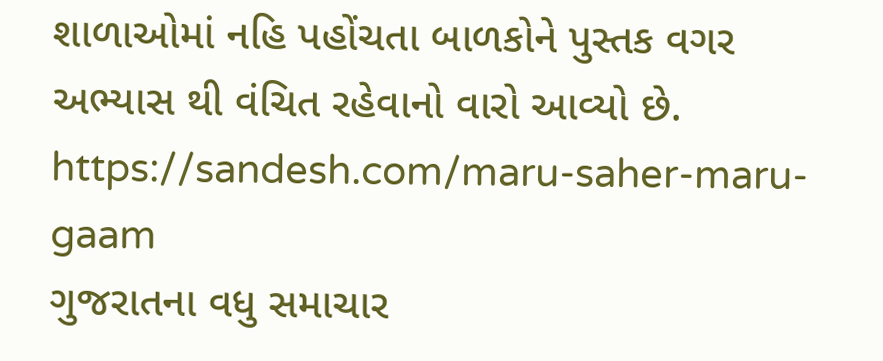શાળાઓમાં નહિ પહોંચતા બાળકોને પુસ્તક વગર અભ્યાસ થી વંચિત રહેવાનો વારો આવ્યો છે.
https://sandesh.com/maru-saher-maru-gaam
ગુજરાતના વધુ સમાચાર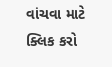વાંચવા માટે ક્લિક કરો